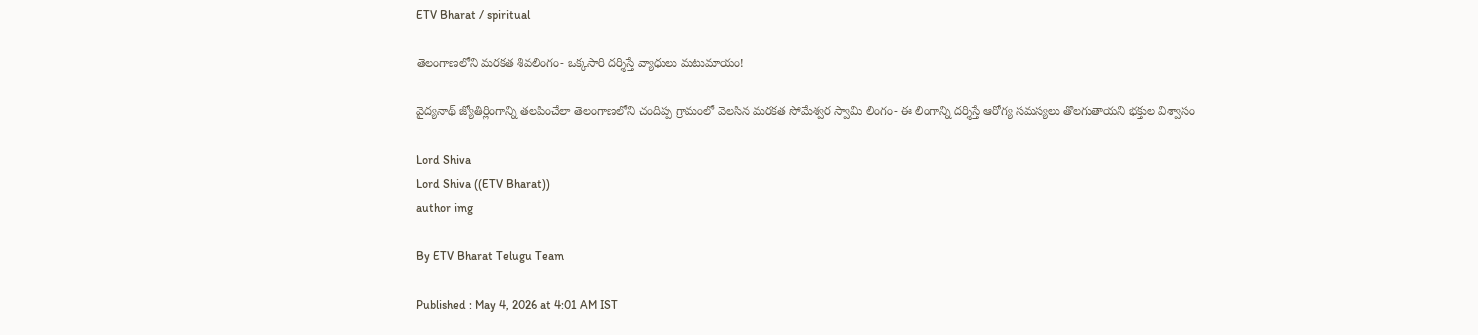ETV Bharat / spiritual

తెలంగాణలోని మరకత శివలింగం- ఒక్కసారి దర్శిస్తే వ్యాధులు మటుమాయం!

వైద్యనాథ్ జ్యోతిర్లింగాన్ని తలపించేలా తెలంగాణలోని చందిప్ప గ్రామంలో వెలసిన మరకత సోమేశ్వర స్వామి లింగం- ఈ లింగాన్ని దర్శిస్తే ఆరోగ్య సమస్యలు తొలగుతాయని భక్తుల విశ్వాసం

Lord Shiva
Lord Shiva ((ETV Bharat))
author img

By ETV Bharat Telugu Team

Published : May 4, 2026 at 4:01 AM IST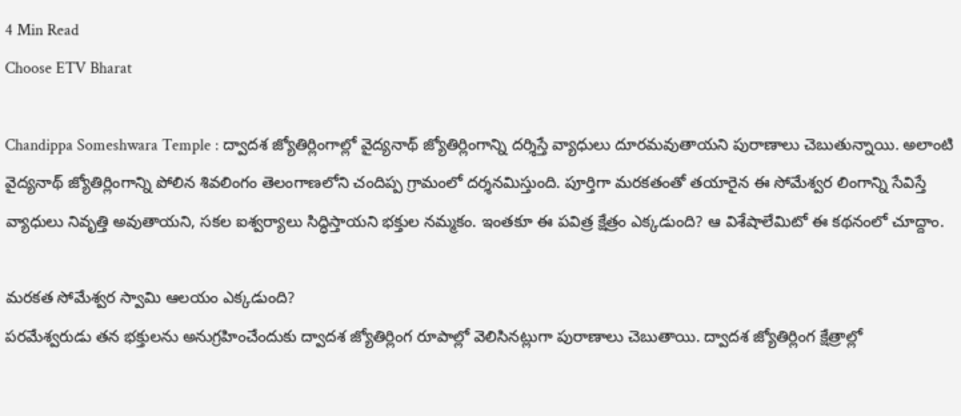4 Min Read
Choose ETV Bharat

Chandippa Someshwara Temple : ద్వాదశ జ్యోతిర్లింగాల్లో వైద్యనాథ్ జ్యోతిర్లింగాన్ని దర్శిస్తే వ్యాధులు దూరమవుతాయని పురాణాలు చెబుతున్నాయి. అలాంటి వైద్యనాథ్ జ్యోతిర్లింగాన్ని పోలిన శివలింగం తెలంగాణలోని చందిప్ప గ్రామంలో దర్శనమిస్తుంది. పూర్తిగా మరకతంతో తయారైన ఈ సోమేశ్వర లింగాన్ని సేవిస్తే వ్యాధులు నివృత్తి అవుతాయని, సకల ఐశ్వర్యాలు సిద్ధిస్తాయని భక్తుల నమ్మకం. ఇంతకూ ఈ పవిత్ర క్షేత్రం ఎక్కడుంది? ఆ విశేషాలేమిటో ఈ కథనంలో చూద్దాం.

మరకత సోమేశ్వర స్వామి ఆలయం ఎక్కడుంది?
పరమేశ్వరుడు తన భక్తులను అనుగ్రహించేందుకు ద్వాదశ జ్యోతిర్లింగ రూపాల్లో వెలిసినట్లుగా పురాణాలు చెబుతాయి. ద్వాదశ జ్యోతిర్లింగ క్షేత్రాల్లో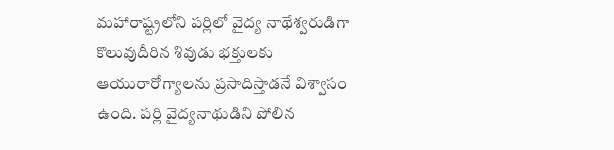మహారాష్ట్రలోని పర్లిలో వైద్య నాథేశ్వరుడిగా కొలువుదీరిన శివుడు భక్తులకు ఆయురారోగ్యాలను ప్రసాదిస్తాడనే విశ్వాసం ఉంది. పర్లి వైద్యనాథుడిని పోలిన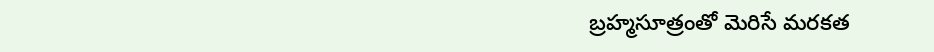బ్రహ్మసూత్రంతో మెరిసే మరకత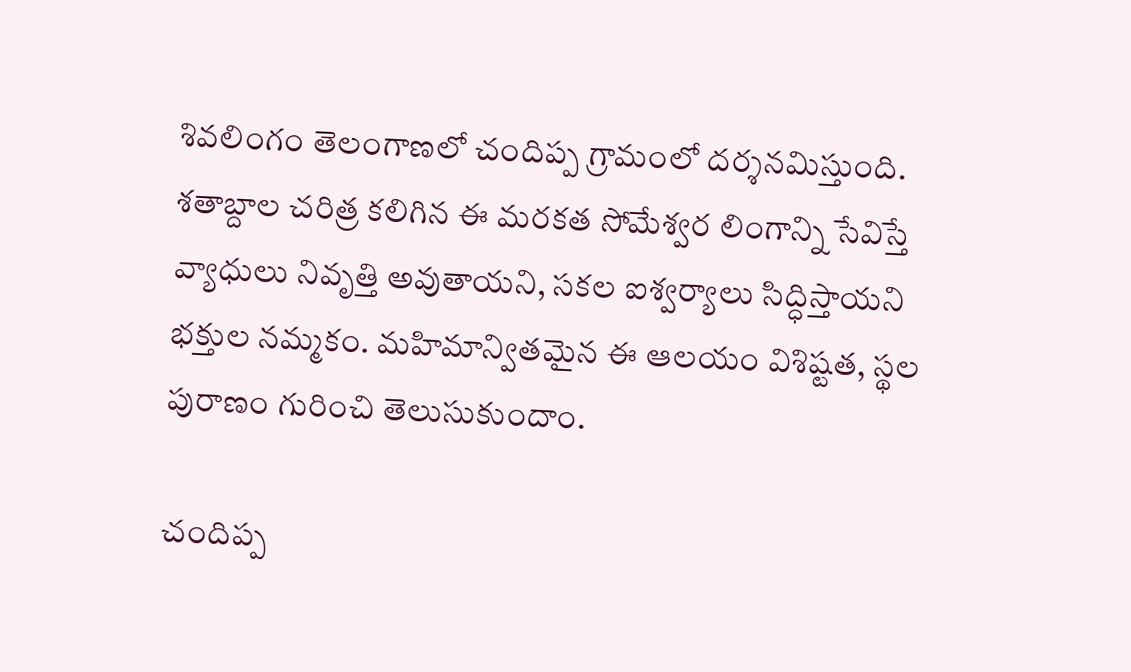శివలింగం తెలంగాణలో చందిప్ప గ్రామంలో దర్శనమిస్తుంది. శతాబ్దాల చరిత్ర కలిగిన ఈ మరకత సోమేశ్వర లింగాన్ని సేవిస్తే వ్యాధులు నివృత్తి అవుతాయని, సకల ఐశ్వర్యాలు సిద్ధిస్తాయని భక్తుల నమ్మకం. మహిమాన్వితమైన ఈ ఆలయం విశిష్టత, స్థల పురాణం గురించి తెలుసుకుందాం.

చందిప్ప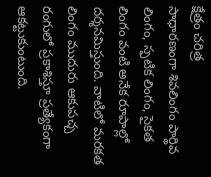క్షేత్రం చరిత్ర
సాధారణంగా శివలింగం పార్థివ లింగం, స్ఫటిక లింగం, సైకత లింగం వంటి అనేక రూపాల్లో దర్శనమిస్తుంది. వాటిలో మరకత లింగం ముదురు ఆకుపచ్చ రంగులో ప్రకాశిస్తూ ప్రత్యేకంగా ఆకట్టుకుంటుంది.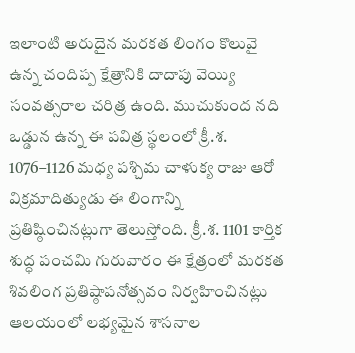ఇలాంటి అరుదైన మరకత లింగం కొలువై ఉన్న చందిప్ప క్షేత్రానికి దాదాపు వెయ్యి సంవత్సరాల చరిత్ర ఉంది. ముచుకుంద నది ఒడ్డున ఉన్న ఈ పవిత్ర స్థలంలో క్రీ.శ. 1076–1126 మధ్య పశ్చిమ చాళుక్య రాజు ఆరో విక్రమాదిత్యుడు ఈ లింగాన్ని ప్రతిష్ఠించినట్లుగా తెలుస్తోంది. క్రీ.శ. 1101 కార్తిక శుద్ధ పంచమి గురువారం ఈ క్షేత్రంలో మరకత శివలింగ ప్రతిష్ఠాపనోత్సవం నిర్వహించినట్లు ఆలయంలో లభ్యమైన శాసనాల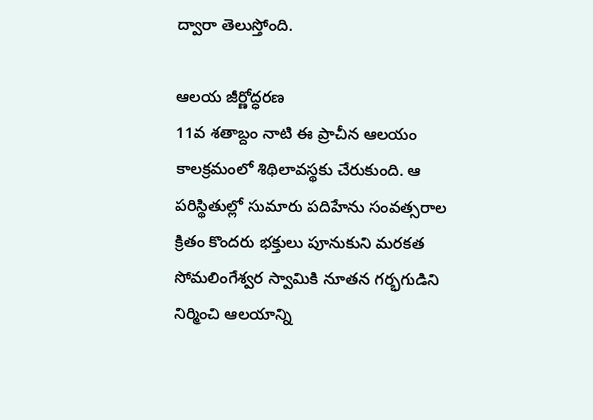ద్వారా తెలుస్తోంది.

ఆలయ జీర్ణోద్ధరణ
11వ శతాబ్దం నాటి ఈ ప్రాచీన ఆలయం కాలక్రమంలో శిథిలావస్థకు చేరుకుంది. ఆ పరిస్థితుల్లో సుమారు పదిహేను సంవత్సరాల క్రితం కొందరు భక్తులు పూనుకుని మరకత సోమలింగేశ్వర స్వామికి నూతన గర్భగుడిని నిర్మించి ఆలయాన్ని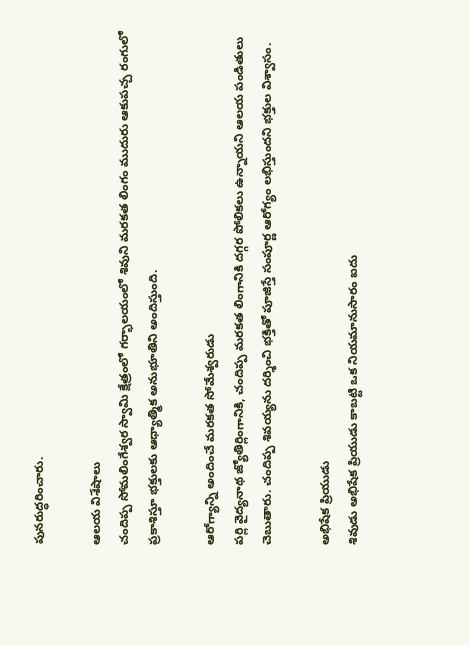పునరుద్ధరించారు.

ఆలయ విశేషాలు
చందిప్ప సోమలింగేశ్వర స్వామి క్షేత్రంలో గర్భాలయంలో శివుని మరకత లింగం ముదురు ఆకుపచ్చ రంగులో ప్రకాశిస్తూ భక్తులకు ఆధ్యాత్మిక అనుభూతిని అందిస్తుంది.

ఆరోగ్యాన్ని అందించే మరకత సోమేశ్వరుడు
పర్లి వైద్యనాథ జ్యోతిర్లింగానికి, చందిప్ప మరకత లింగానికి దగ్గర పోలికలు ఉన్నాయని ఆలయ పండితులు చెబుతారు. చందిప్ప శివయ్యను దర్శించి భక్తితో పూజిస్తే సంపూర్ణ ఆరోగ్యం లభిస్తుందని భక్తుల విశ్వాసం.

అభిషేక ప్రియుడు
శివుడు అభిషేక ప్రియుడు కాబట్టి ఒక నియమానుసారం ఐదు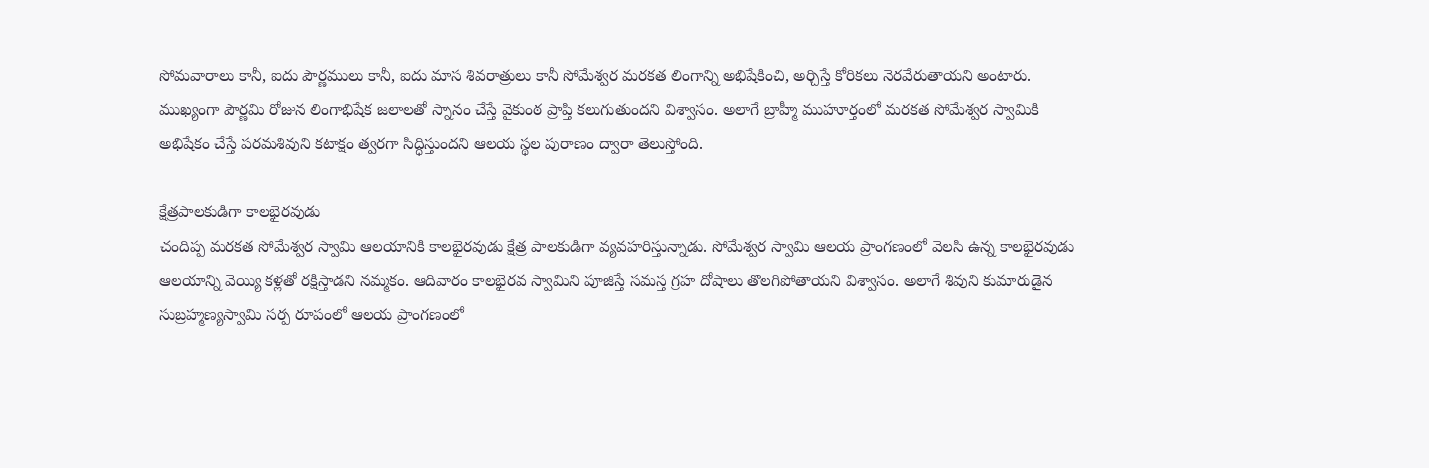సోమవారాలు కానీ, ఐదు పౌర్ణములు కానీ, ఐదు మాస శివరాత్రులు కానీ సోమేశ్వర మరకత లింగాన్ని అభిషేకించి, అర్చిస్తే కోరికలు నెరవేరుతాయని అంటారు. ముఖ్యంగా పౌర్ణమి రోజున లింగాభిషేక జలాలతో స్నానం చేస్తే వైకుంఠ ప్రాప్తి కలుగుతుందని విశ్వాసం. అలాగే బ్రాహ్మీ ముహూర్తంలో మరకత సోమేశ్వర స్వామికి అభిషేకం చేస్తే పరమశివుని కటాక్షం త్వరగా సిద్ధిస్తుందని ఆలయ స్థల పురాణం ద్వారా తెలుస్తోంది.

క్షేత్రపాలకుడిగా కాలభైరవుడు
చందిప్ప మరకత సోమేశ్వర స్వామి ఆలయానికి కాలభైరవుడు క్షేత్ర పాలకుడిగా వ్యవహరిస్తున్నాడు. సోమేశ్వర స్వామి ఆలయ ప్రాంగణంలో వెలసి ఉన్న కాలభైరవుడు ఆలయాన్ని వెయ్యి కళ్లతో రక్షిస్తాడని నమ్మకం. ఆదివారం కాలభైరవ స్వామిని పూజిస్తే సమస్త గ్రహ దోషాలు తొలగిపోతాయని విశ్వాసం. అలాగే శివుని కుమారుడైన సుబ్రహ్మణ్యస్వామి సర్ప రూపంలో ఆలయ ప్రాంగణంలో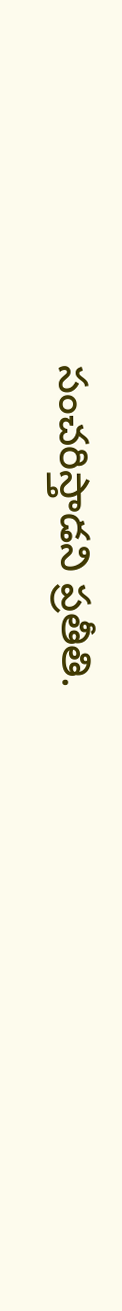సంచరిస్తాడని ప్రతీతి.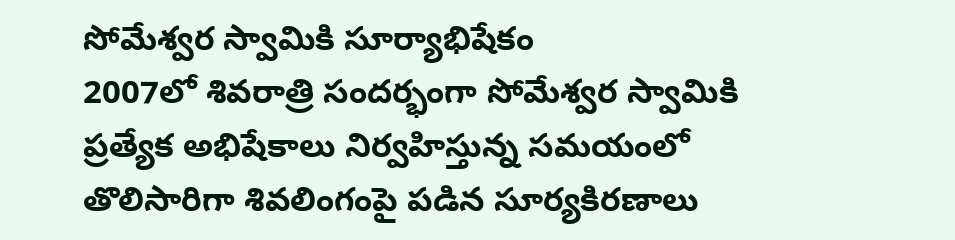సోమేశ్వర స్వామికి సూర్యాభిషేకం
2007లో శివరాత్రి సందర్భంగా సోమేశ్వర స్వామికి ప్రత్యేక అభిషేకాలు నిర్వహిస్తున్న సమయంలో తొలిసారిగా శివలింగంపై పడిన సూర్యకిరణాలు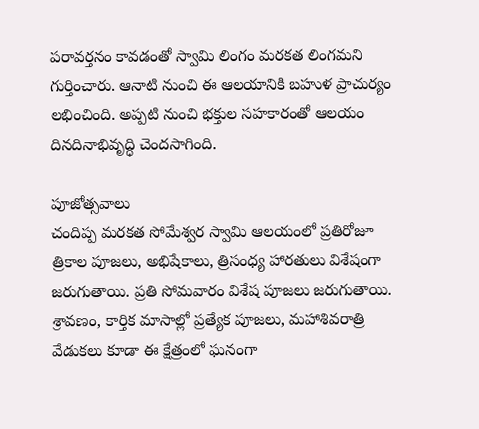పరావర్తనం కావడంతో స్వామి లింగం మరకత లింగమని గుర్తించారు. ఆనాటి నుంచి ఈ ఆలయానికి బహుళ ప్రాచుర్యం లభించింది. అప్పటి నుంచి భక్తుల సహకారంతో ఆలయం దినదినాభివృద్ధి చెందసాగింది.

పూజోత్సవాలు
చందిప్ప మరకత సోమేశ్వర స్వామి ఆలయంలో ప్రతిరోజూ త్రికాల పూజలు, అభిషేకాలు, త్రిసంధ్య హారతులు విశేషంగా జరుగుతాయి. ప్రతి సోమవారం విశేష పూజలు జరుగుతాయి. శ్రావణం, కార్తిక మాసాల్లో ప్రత్యేక పూజలు, మహాశివరాత్రి వేడుకలు కూడా ఈ క్షేత్రంలో ఘనంగా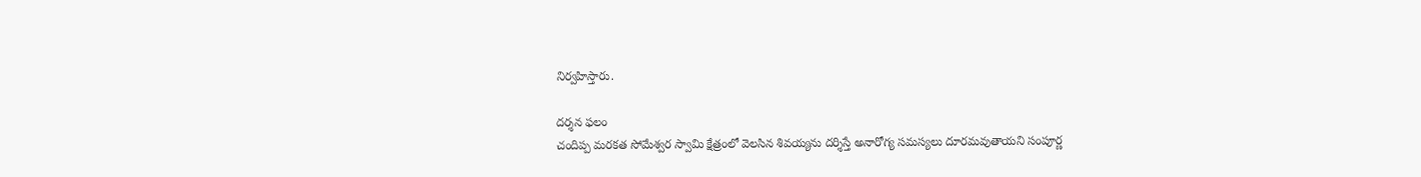నిర్వహిస్తారు.

దర్శన ఫలం
చందిప్ప మరకత సోమేశ్వర స్వామి క్షేత్రంలో వెలసిన శివయ్యను దర్శిస్తే అనారోగ్య సమస్యలు దూరమవుతాయని సంపూర్ణ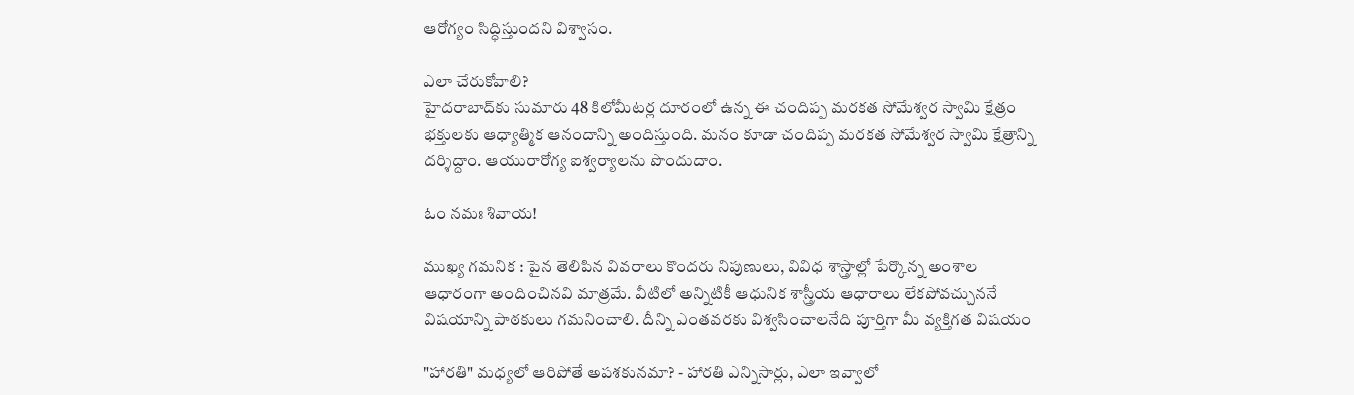ఆరోగ్యం సిద్ధిస్తుందని విశ్వాసం.

ఎలా చేరుకోవాలి?
హైదరాబాద్‌కు సుమారు 48 కిలోమీటర్ల దూరంలో ఉన్న ఈ చందిప్ప మరకత సోమేశ్వర స్వామి క్షేత్రం భక్తులకు ఆధ్యాత్మిక ఆనందాన్ని అందిస్తుంది. మనం కూడా చందిప్ప మరకత సోమేశ్వర స్వామి క్షేత్రాన్ని దర్శిద్దాం. ఆయురారోగ్య ఐశ్వర్యాలను పొందుదాం.

ఓం నమః శివాయ!

ముఖ్య గమనిక : పైన తెలిపిన వివరాలు కొందరు నిపుణులు, వివిధ శాస్త్రాల్లో పేర్కొన్న అంశాల ఆధారంగా అందించినవి మాత్రమే. వీటిలో అన్నిటికీ ఆధునిక శాస్త్రీయ ఆధారాలు లేకపోవచ్చుననే విషయాన్ని పాఠకులు గమనించాలి. దీన్ని ఎంతవరకు విశ్వసించాలనేది పూర్తిగా మీ వ్యక్తిగత విషయం

"హారతి" మధ్యలో ఆరిపోతే అపశకునమా? - హారతి ఎన్నిసార్లు, ఎలా ఇవ్వాలో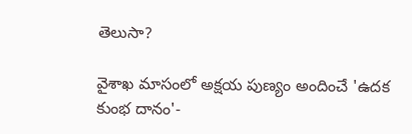తెలుసా?

వైశాఖ మాసంలో అక్షయ పుణ్యం అందించే 'ఉదక కుంభ దానం'-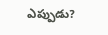ఎప్పుడు?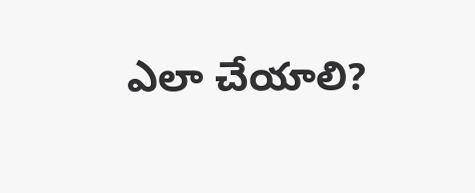ఎలా చేయాలి?